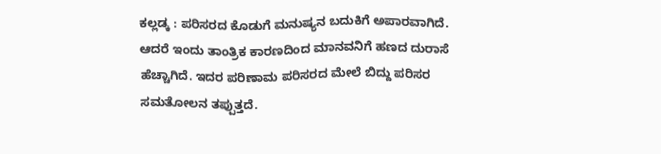ಕಲ್ಲಡ್ಕ : ಪರಿಸರದ ಕೊಡುಗೆ ಮನುಷ್ಯನ ಬದುಕಿಗೆ ಅಪಾರವಾಗಿದೆ. ಆದರೆ ಇಂದು ತಾಂತ್ರಿಕ ಕಾರಣದಿಂದ ಮಾನವನಿಗೆ ಹಣದ ದುರಾಸೆ ಹೆಚ್ಚಾಗಿದೆ. ಇದರ ಪರಿಣಾಮ ಪರಿಸರದ ಮೇಲೆ ಬಿದ್ದು ಪರಿಸರ ಸಮತೋಲನ ತಪ್ಪುತ್ತದೆ.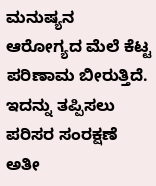ಮನುಷ್ಯನ ಆರೋಗ್ಯದ ಮೆಲೆ ಕೆಟ್ಟ ಪರಿಣಾಮ ಬೀರುತ್ತಿದೆ. ಇದನ್ನು ತಪ್ಪಿಸಲು ಪರಿಸರ ಸಂರಕ್ಷಣೆ ಅತೀ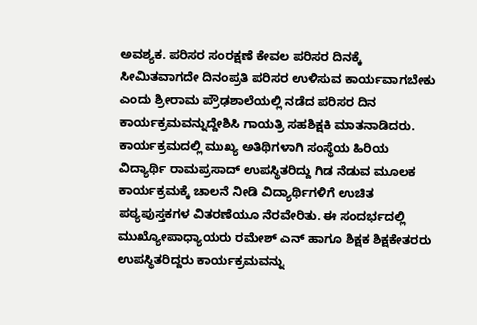ಅವಶ್ಯಕ. ಪರಿಸರ ಸಂರಕ್ಷಣೆ ಕೇವಲ ಪರಿಸರ ದಿನಕ್ಕೆ ಸೀಮಿತವಾಗದೇ ದಿನಂಪ್ರತಿ ಪರಿಸರ ಉಳಿಸುವ ಕಾರ್ಯವಾಗಬೇಕು ಎಂದು ಶ್ರೀರಾಮ ಪ್ರೌಢಶಾಲೆಯಲ್ಲಿ ನಡೆದ ಪರಿಸರ ದಿನ ಕಾರ್ಯಕ್ರಮವನ್ನುದ್ದೇಶಿಸಿ ಗಾಯತ್ರಿ ಸಹಶಿಕ್ಷಕಿ ಮಾತನಾಡಿದರು.
ಕಾರ್ಯಕ್ರಮದಲ್ಲಿ ಮುಖ್ಯ ಅತಿಥಿಗಳಾಗಿ ಸಂಸ್ಥೆಯ ಹಿರಿಯ ವಿದ್ಯಾರ್ಥಿ ರಾಮಪ್ರಸಾದ್ ಉಪಸ್ಥಿತರಿದ್ದು ಗಿಡ ನೆಡುವ ಮೂಲಕ ಕಾರ್ಯಕ್ರಮಕ್ಕೆ ಚಾಲನೆ ನೀಡಿ ವಿದ್ಯಾರ್ಥಿಗಳಿಗೆ ಉಚಿತ ಪಠ್ಯಪುಸ್ತಕಗಳ ವಿತರಣೆಯೂ ನೆರವೇರಿತು. ಈ ಸಂದರ್ಭದಲ್ಲಿ ಮುಖ್ಯೋಪಾಧ್ಯಾಯರು ರಮೇಶ್ ಎನ್ ಹಾಗೂ ಶಿಕ್ಷಕ ಶಿಕ್ಷಕೇತರರು ಉಪಸ್ಥಿತರಿದ್ದರು ಕಾರ್ಯಕ್ರಮವನ್ನು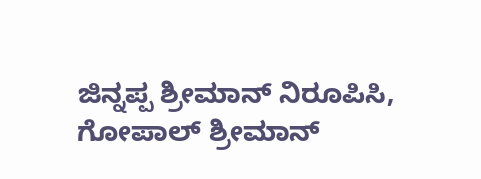ಜಿನ್ನಪ್ಪ ಶ್ರೀಮಾನ್ ನಿರೂಪಿಸಿ, ಗೋಪಾಲ್ ಶ್ರೀಮಾನ್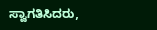ಸ್ವಾಗತಿಸಿದರು,